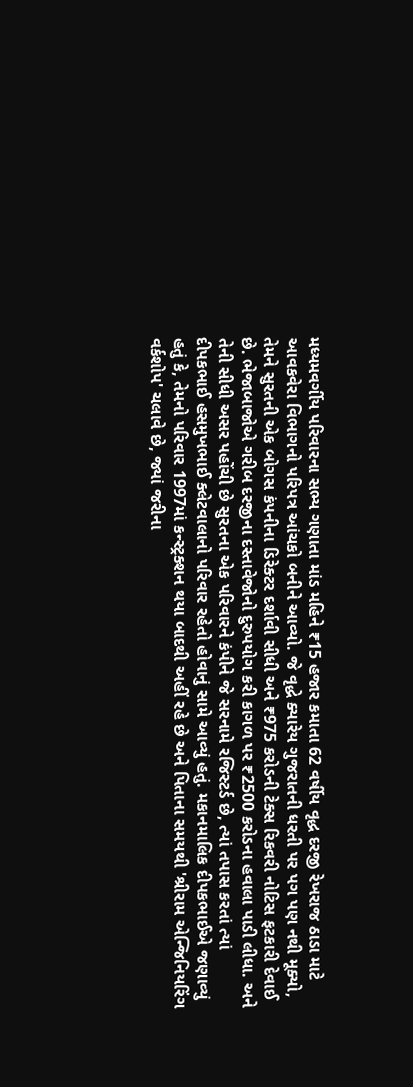મધ્યમવર્ગીય પરિવારના સભ્ય ગણાતા માંડ મહિને ₹15 હજાર કમાતા 62 વર્ષીય વૃદ્ધ દરજી રેખરાજ ઠાડા માટે આવકવેરા વિભાગનો પરિપત્ર આંચકો બનીને આવ્યો. જે વૃદ્ધે ક્યારેય ગુજરાતની ધરતી પર પગ પણ નથી મૂક્યો, તેમને સુરતની એક બોગસ કંપનીના ડિરેક્ટર દર્શાવી સીધી અને ₹975 કરોડની ટેક્સ રિકવરી નોટિસ ફટકારી દેવાઈ છે. ભેજાબાજોએ ગરીબ દરજીના દસ્તાવેજોનો દુરુપયોગ કરી કાગળ પર ₹2500 કરોડના હવાલા પાડી લીધા. અને તેની સીધી અસર પહોંચી છે સુરતના એક પરિવારને કંપીને જે સરનામે રજિસ્ટર્ડ છે, ત્યાં તપાસ કરતાં ત્યાં દીપકભાઈ હસમુખભાઈ ક્લેટવાલાનો પરિવાર રહેતો હોવાનું સામે આવ્યું હતું. મકાનમાલિક દીપકભાઈએ જણાવ્યું હતું કે, તેમનો પરિવાર 1997માં કન્સ્ટ્રક્શન થયા બાદથી અહીં રહે છે અને પિતાના સમયથી 'શ્રીરામ એન્જિનિયરિંગ વર્કશોપ' ચલાવે છે, જ્યાં જરીના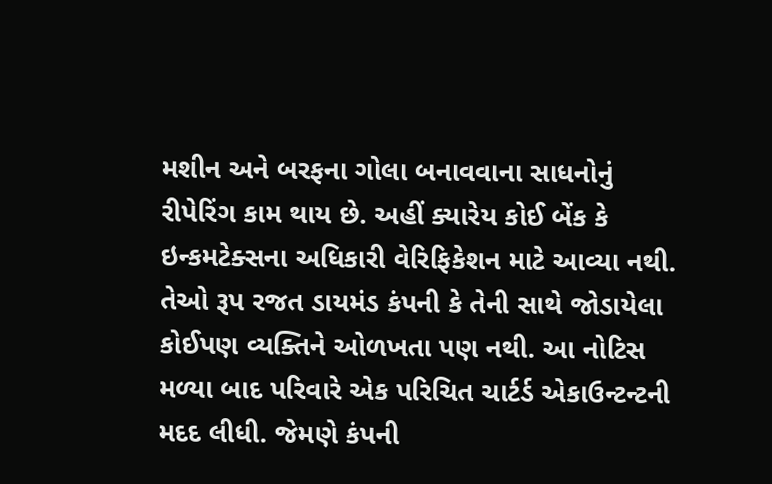મશીન અને બરફના ગોલા બનાવવાના સાધનોનું રીપેરિંગ કામ થાય છે. અહીં ક્યારેય કોઈ બેંક કે ઇન્કમટેક્સના અધિકારી વેરિફિકેશન માટે આવ્યા નથી. તેઓ રૂપ રજત ડાયમંડ કંપની કે તેની સાથે જોડાયેલા કોઈપણ વ્યક્તિને ઓળખતા પણ નથી. આ નોટિસ મળ્યા બાદ પરિવારે એક પરિચિત ચાર્ટર્ડ એકાઉન્ટન્ટની મદદ લીધી. જેમણે કંપની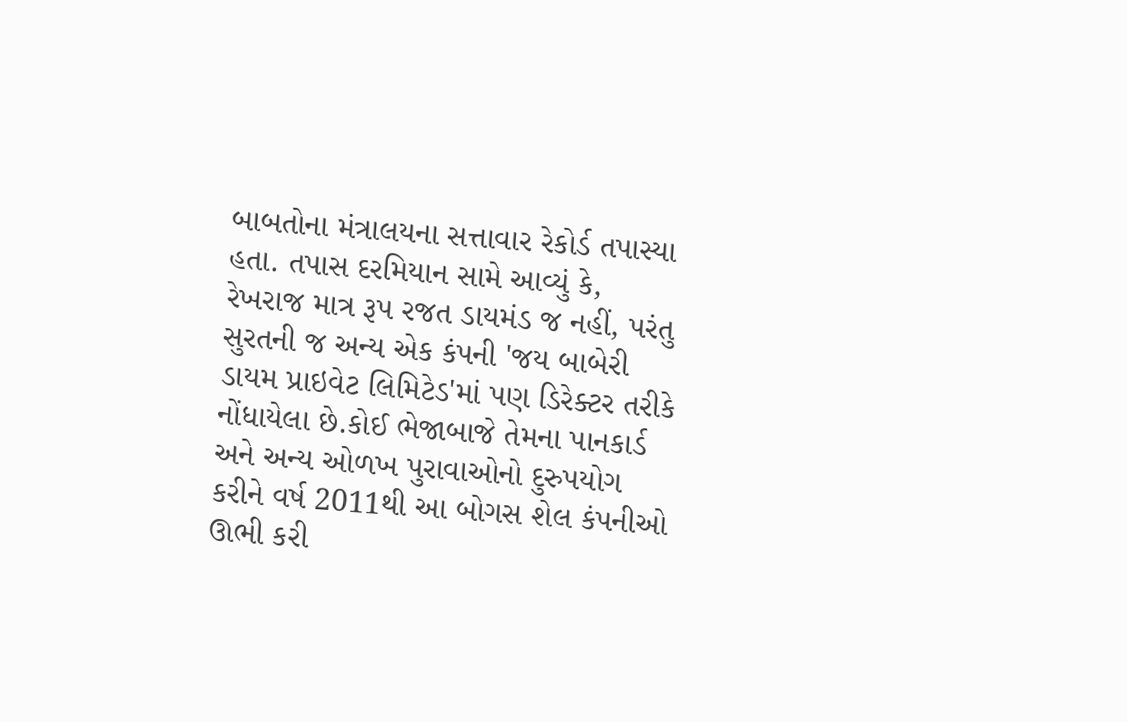બાબતોના મંત્રાલયના સત્તાવાર રેકોર્ડ તપાસ્યા હતા. તપાસ દરમિયાન સામે આવ્યું કે, રેખરાજ માત્ર રૂપ રજત ડાયમંડ જ નહીં, પરંતુ સુરતની જ અન્ય એક કંપની 'જય બાબેરી ડાયમ પ્રાઇવેટ લિમિટેડ'માં પણ ડિરેક્ટર તરીકે નોંધાયેલા છે.કોઈ ભેજાબાજે તેમના પાનકાર્ડ અને અન્ય ઓળખ પુરાવાઓનો દુરુપયોગ કરીને વર્ષ 2011થી આ બોગસ શેલ કંપનીઓ ઊભી કરી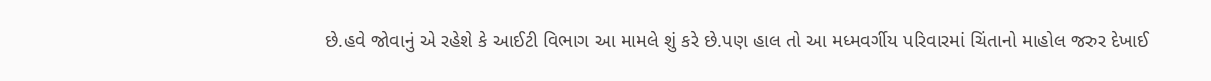છે.હવે જોવાનું એ રહેશે કે આઈટી વિભાગ આ મામલે શું કરે છે.પણ હાલ તો આ મધ્મવર્ગીય પરિવારમાં ચિંતાનો માહોલ જરુર દેખાઈ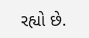રહ્યો છે.